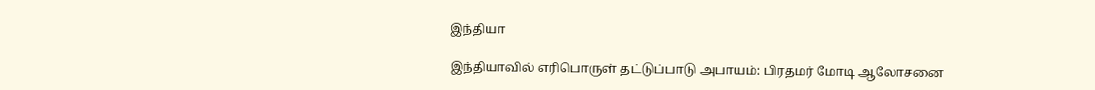இந்தியா

இந்தியாவில் எரிபொருள் தட்டுப்பாடு அபாயம்: பிரதமர் மோடி ஆலோசனை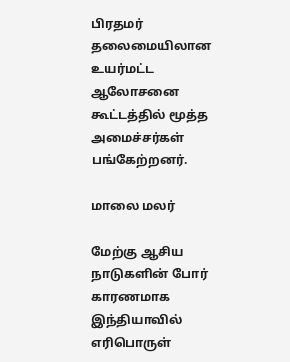பிரதமர் தலைமையிலான உயர்மட்ட ஆலோசனை கூட்டத்தில் மூத்த அமைச்சர்கள் பங்கேற்றனர்.

மாலை மலர்

மேற்கு ஆசிய நாடுகளின் போர் காரணமாக இந்தியாவில் எரிபொருள்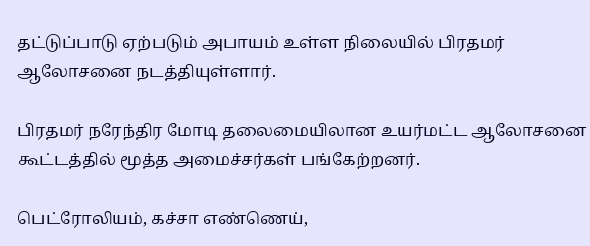தட்டுப்பாடு ஏற்படும் அபாயம் உள்ள நிலையில் பிரதமர் ஆலோசனை நடத்தியுள்ளார்.

பிரதமர் நரேந்திர மோடி தலைமையிலான உயர்மட்ட ஆலோசனை கூட்டத்தில் மூத்த அமைச்சர்கள் பங்கேற்றனர்.

பெட்ரோலியம், கச்சா எண்ணெய்,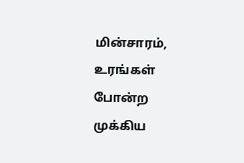மின்சாரம், உரங்கள் போன்ற முக்கிய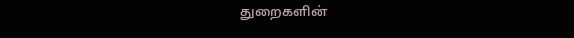துறைகளின்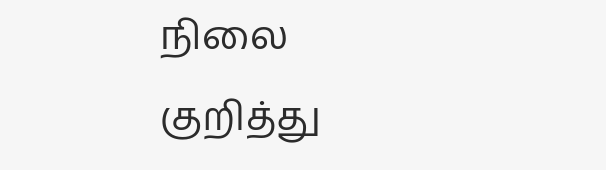நிலை குறித்து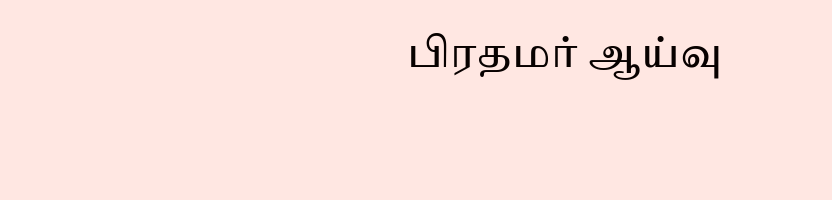பிரதமர் ஆய்வு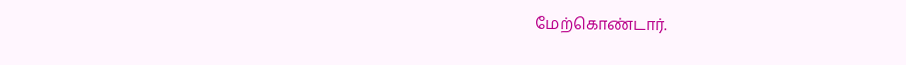மேற்கொண்டார்.